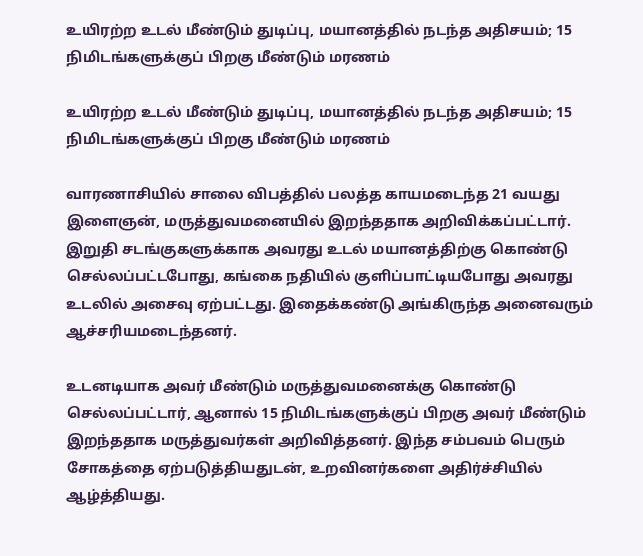உயிரற்ற உடல் மீண்டும் துடிப்பு, மயானத்தில் நடந்த அதிசயம்; 15 நிமிடங்களுக்குப் பிறகு மீண்டும் மரணம்

உயிரற்ற உடல் மீண்டும் துடிப்பு, மயானத்தில் நடந்த அதிசயம்; 15 நிமிடங்களுக்குப் பிறகு மீண்டும் மரணம்

வாரணாசியில் சாலை விபத்தில் பலத்த காயமடைந்த 21 வயது இளைஞன், மருத்துவமனையில் இறந்ததாக அறிவிக்கப்பட்டார். இறுதி சடங்குகளுக்காக அவரது உடல் மயானத்திற்கு கொண்டு செல்லப்பட்டபோது, கங்கை நதியில் குளிப்பாட்டியபோது அவரது உடலில் அசைவு ஏற்பட்டது. இதைக்கண்டு அங்கிருந்த அனைவரும் ஆச்சரியமடைந்தனர்.

உடனடியாக அவர் மீண்டும் மருத்துவமனைக்கு கொண்டு செல்லப்பட்டார், ஆனால் 15 நிமிடங்களுக்குப் பிறகு அவர் மீண்டும் இறந்ததாக மருத்துவர்கள் அறிவித்தனர். இந்த சம்பவம் பெரும் சோகத்தை ஏற்படுத்தியதுடன், உறவினர்களை அதிர்ச்சியில் ஆழ்த்தியது.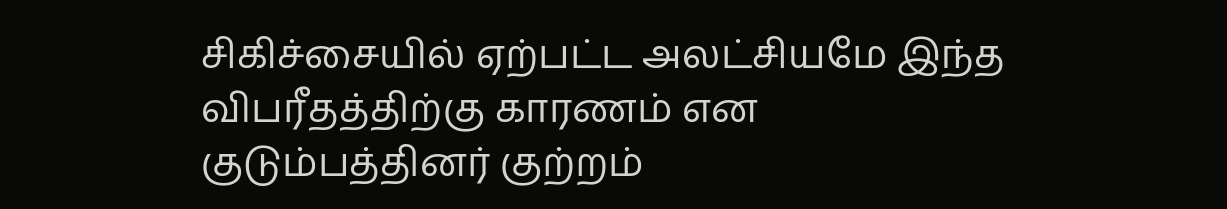சிகிச்சையில் ஏற்பட்ட அலட்சியமே இந்த விபரீதத்திற்கு காரணம் என குடும்பத்தினர் குற்றம்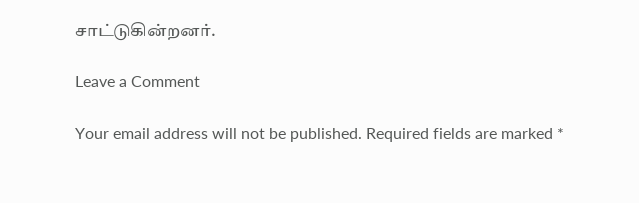சாட்டுகின்றனர்.

Leave a Comment

Your email address will not be published. Required fields are marked *